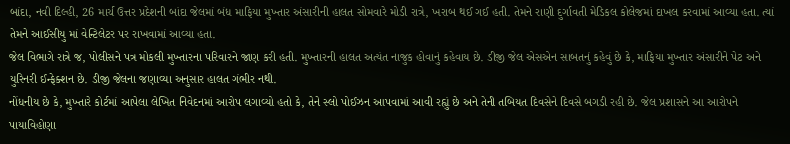બાંદા, નવી દિલ્હી, 26 માર્ચ ઉત્તર પ્રદેશની બાંદા જેલમાં બંધ માફિયા મુખ્તાર અંસારીની હાલત સોમવારે મોડી રાત્રે, ખરાબ થઈ ગઈ હતી. તેમને રાણી દુર્ગાવતી મેડિકલ કોલેજમાં દાખલ કરવામાં આવ્યા હતા. ત્યાં તેમને આઈસીયુ માં વેન્ટિલેટર પર રાખવામાં આવ્યા હતા.
જેલ વિભાગે રાત્રે જ, પોલીસને પત્ર મોકલી મુખ્તારના પરિવારને જાણ કરી હતી. મુખ્તારની હાલત અત્યંત નાજુક હોવાનું કહેવાય છે. ડીજી જેલ એસએન સાબતનું કહેવું છે કે, માફિયા મુખ્તાર અંસારીને પેટ અને યુરિનરી ઈન્ફેક્શન છે. ડીજી જેલના જણાવ્યા અનુસાર હાલત ગંભીર નથી.
નોંધનીય છે કે, મુખ્તારે કોર્ટમાં આપેલા લેખિત નિવેદનમાં આરોપ લગાવ્યો હતો કે, તેને સ્લો પોઈઝન આપવામાં આવી રહ્યું છે અને તેની તબિયત દિવસેને દિવસે બગડી રહી છે. જેલ પ્રશાસને આ આરોપને પાયાવિહોણા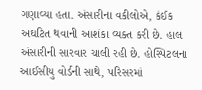ગણાવ્યા હતા. અંસારીના વકીલોએ, કંઈક અઘટિત થવાની આશંકા વ્યક્ત કરી છે. હાલ અંસારીની સારવાર ચાલી રહી છે. હોસ્પિટલના આઈસીયુ વોર્ડની સાથે, પરિસરમાં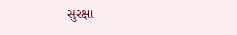સુરક્ષા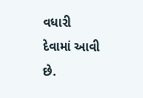વધારી દેવામાં આવી છે.